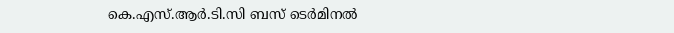കെ.എസ്.ആർ.ടി.സി ബസ് ടെർമിനൽ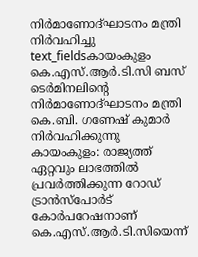നിർമാണോദ്ഘാടനം മന്ത്രി നിർവഹിച്ചു
text_fieldsകായംകുളം കെ.എസ്.ആർ.ടി.സി ബസ് ടെർമിനലിന്റെ നിർമാണോദ്ഘാടനം മന്ത്രി കെ.ബി. ഗണേഷ് കുമാർ നിർവഹിക്കുന്നു
കായംകുളം: രാജ്യത്ത് ഏറ്റവും ലാഭത്തിൽ പ്രവർത്തിക്കുന്ന റോഡ് ട്രാൻസ്പോർട് കോർപറേഷനാണ് കെ.എസ്.ആർ.ടി.സിയെന്ന്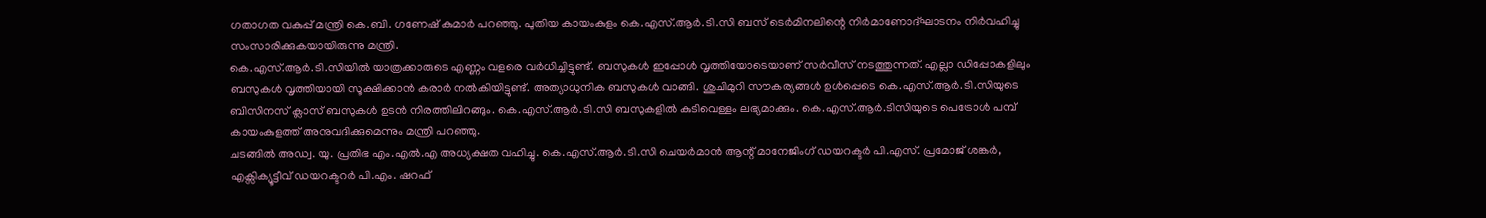ഗതാഗത വകുപ്പ് മന്ത്രി കെ.ബി. ഗണേഷ് കുമാർ പറഞ്ഞു. പുതിയ കായംകുളം കെ.എസ്.ആർ.ടി.സി ബസ് ടെർമിനലിന്റെ നിർമാണോദ്ഘാടനം നിർവഹിച്ചു സംസാരിക്കുകയായിരുന്നു മന്ത്രി.
കെ.എസ്.ആർ.ടി.സിയിൽ യാത്രക്കാരുടെ എണ്ണം വളരെ വർധിച്ചിട്ടുണ്ട്. ബസുകൾ ഇപ്പോൾ വൃത്തിയോടെയാണ് സർവീസ് നടത്തുന്നത്. എല്ലാ ഡിപ്പോകളിലും ബസുകൾ വൃത്തിയായി സൂക്ഷിക്കാൻ കരാർ നൽകിയിട്ടുണ്ട്. അത്യാധുനിക ബസുകൾ വാങ്ങി. ശുചിമുറി സൗകര്യങ്ങൾ ഉൾപ്പെടെ കെ.എസ്.ആർ.ടി.സിയുടെ ബിസിനസ് ക്ലാസ് ബസുകൾ ഉടൻ നിരത്തിലിറങ്ങും. കെ.എസ്.ആർ.ടി.സി ബസുകളിൽ കുടിവെള്ളം ലഭ്യമാക്കും. കെ.എസ്.ആർ.ടിസിയുടെ പെട്രോൾ പമ്പ് കായംകുളത്ത് അനുവദിക്കുമെന്നും മന്ത്രി പറഞ്ഞു.
ചടങ്ങിൽ അഡ്വ. യു. പ്രതിഭ എം.എൽ.എ അധ്യക്ഷത വഹിച്ചു. കെ.എസ്.ആർ.ടി.സി ചെയർമാൻ ആന്റ് മാനേജിംഗ് ഡയറക്ടർ പി.എസ്. പ്രമോജ് ശങ്കർ, എക്സിക്യൂട്ടീവ് ഡയറക്ടറർ പി.എം. ഷറഫ്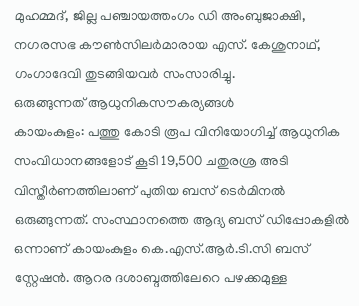മുഹമ്മദ്, ജില്ല പഞ്ചായത്തംഗം ഡി അംബുജാക്ഷി, നഗരസഭ കൗൺസിലർമാരായ എസ്. കേശുനാഥ്, ഗംഗാദേവി തുടങ്ങിയവർ സംസാരിച്ചു.
ഒരുങ്ങുന്നത് ആധുനികസൗകര്യങ്ങൾ
കായംകുളം: പത്തു കോടി രൂപ വിനിയോഗിച്ച് ആധുനിക സംവിധാനങ്ങളോട് കൂടി 19,500 ചതുരശ്ര അടി വിസ്തീർണത്തിലാണ് പുതിയ ബസ് ടെർമിനൽ ഒരുങ്ങുന്നത്. സംസ്ഥാനത്തെ ആദ്യ ബസ് ഡിപ്പോകളിൽ ഒന്നാണ് കായംകുളം കെ.എസ്.ആർ.ടി.സി ബസ് സ്റ്റേഷൻ. ആറര ദശാബ്ദത്തിലേറെ പഴക്കമുള്ള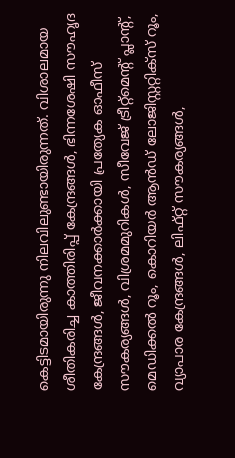കെട്ടിടമായിരുന്നു നിലവിലുണ്ടായിരുന്നത്. വിശാലമായ ശീതികരിച്ച കാത്തിരിപ്പ് കേന്ദ്രങ്ങൾ, ഭിന്നശേഷി സൗഹൃദ കേന്ദ്രങ്ങൾ, ജീവനക്കാർക്കായി പ്രത്യേക ഓഫീസ് സൗകര്യങ്ങൾ, വിശ്രമമുറികൾ, സീവേജ് ട്രീറ്റ്മെന്റ് പ്ലാന്റ്, മെഡിക്കൽ റൂം, കൊറിയർ ആൻഡ് ലോജിസ്റ്ററ്റിക്സ് റൂം, വ്യാപാര കേന്ദ്രങ്ങൾ, ലിഫ്റ്റ് സൗകര്യങ്ങൾ,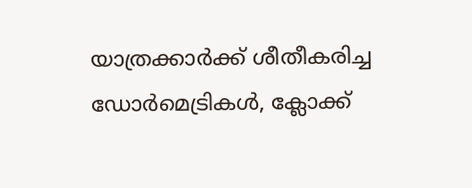യാത്രക്കാർക്ക് ശീതീകരിച്ച ഡോർമെട്രികൾ, ക്ലോക്ക്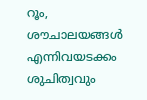റൂം, ശൗചാലയങ്ങൾ എന്നിവയടക്കം ശുചിത്വവും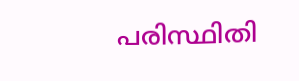പരിസ്ഥിതി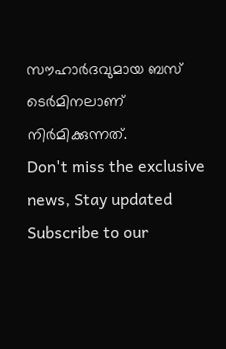സൗഹാർദവുമായ ബസ് ടെർമിനലാണ് നിർമിക്കുന്നത്.
Don't miss the exclusive news, Stay updated
Subscribe to our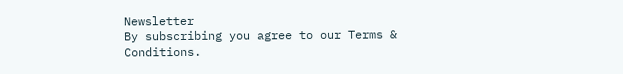Newsletter
By subscribing you agree to our Terms & Conditions.